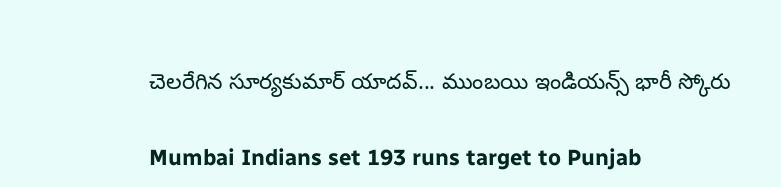చెలరేగిన సూర్యకుమార్ యాదవ్... ముంబయి ఇండియన్స్ భారీ స్కోరు

Mumbai Indians set 193 runs target to Punjab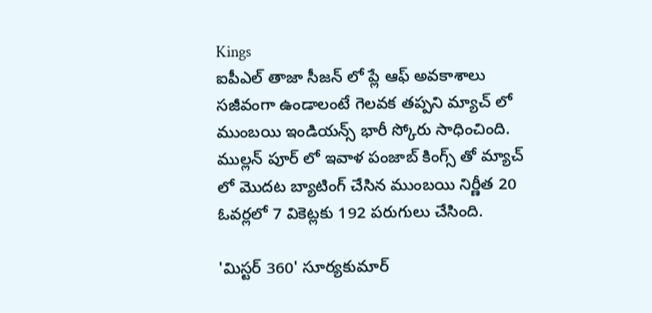Kings
ఐపీఎల్ తాజా సీజన్ లో ప్లే ఆఫ్ అవకాశాలు సజీవంగా ఉండాలంటే గెలవక తప్పని మ్యాచ్ లో ముంబయి ఇండియన్స్ భారీ స్కోరు సాధించింది. ముల్లన్ పూర్ లో ఇవాళ పంజాబ్ కింగ్స్ తో మ్యాచ్ లో మొదట బ్యాటింగ్ చేసిన ముంబయి నిర్ణీత 20 ఓవర్లలో 7 వికెట్లకు 192 పరుగులు చేసింది.

'మిస్టర్ 360' సూర్యకుమార్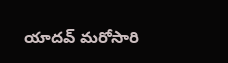యాదవ్ మరోసారి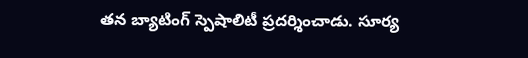తన బ్యాటింగ్ స్పెషాలిటీ ప్రదర్శించాడు. సూర్య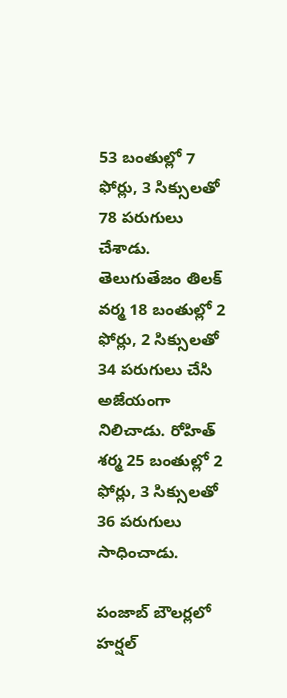53 బంతుల్లో 7 ఫోర్లు, 3 సిక్సులతో 78 పరుగులు చేశాడు. తెలుగుతేజం తిలక్ వర్మ 18 బంతుల్లో 2 ఫోర్లు, 2 సిక్సులతో 34 పరుగులు చేసి అజేయంగా నిలిచాడు. రోహిత్ శర్మ 25 బంతుల్లో 2 ఫోర్లు, 3 సిక్సులతో 36 పరుగులు సాధించాడు.

పంజాబ్ బౌలర్లలో హర్షల్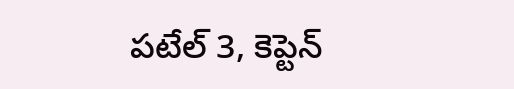పటేల్ 3, కెప్టెన్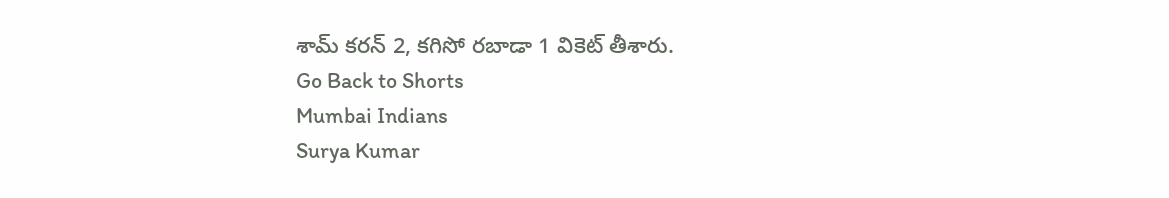శామ్ కరన్ 2, కగిసో రబాడా 1 వికెట్ తీశారు.
Go Back to Shorts
Mumbai Indians
Surya Kumar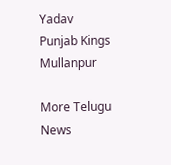Yadav
Punjab Kings
Mullanpur

More Telugu News